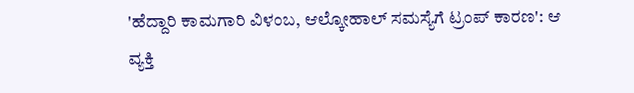'ಹೆದ್ದಾರಿ ಕಾಮಗಾರಿ ವಿಳಂಬ, ಆಲ್ಕೋಹಾಲ್ ಸಮಸ್ಯೆಗೆ ಟ್ರಂಪ್ ಕಾರಣ': ಆ ವ್ಯಕ್ತಿ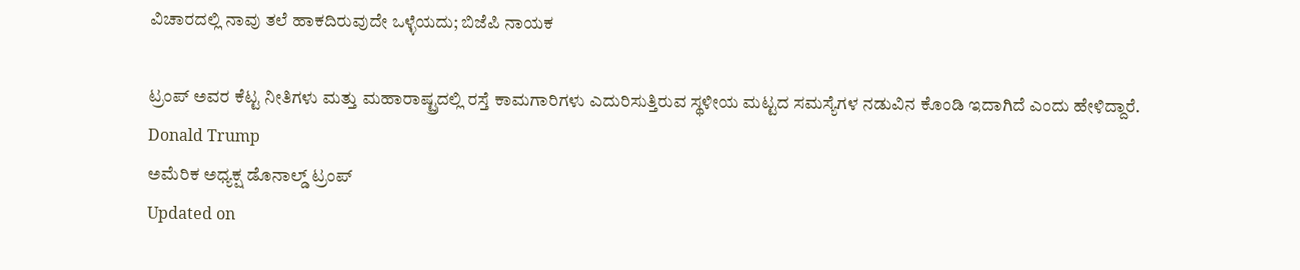ವಿಚಾರದಲ್ಲಿ ನಾವು ತಲೆ ಹಾಕದಿರುವುದೇ ಒಳ್ಳೆಯದು; ಬಿಜೆಪಿ ನಾಯಕ

ಟ್ರಂಪ್ ಅವರ ಕೆಟ್ಟ ನೀತಿಗಳು ಮತ್ತು ಮಹಾರಾಷ್ಟ್ರದಲ್ಲಿ ರಸ್ತೆ ಕಾಮಗಾರಿಗಳು ಎದುರಿಸುತ್ತಿರುವ ಸ್ಥಳೀಯ ಮಟ್ಟದ ಸಮಸ್ಯೆಗಳ ನಡುವಿನ ಕೊಂಡಿ ಇದಾಗಿದೆ ಎಂದು ಹೇಳಿದ್ದಾರೆ.
Donald Trump
ಅಮೆರಿಕ ಅಧ್ಯಕ್ಷ ಡೊನಾಲ್ಡ್ ಟ್ರಂಪ್
Updated on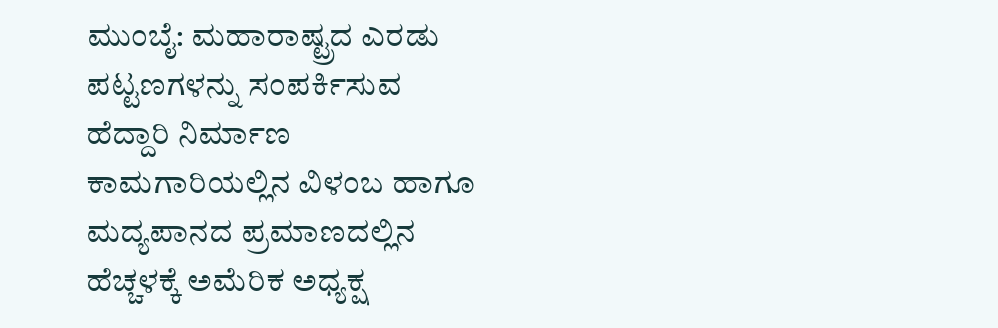ಮುಂಬೈ: ಮಹಾರಾಷ್ಟ್ರದ ಎರಡು ಪಟ್ಟಣಗಳನ್ನು ಸಂಪರ್ಕಿಸುವ ಹೆದ್ದಾರಿ ನಿರ್ಮಾಣ ಕಾಮಗಾರಿಯಲ್ಲಿನ ವಿಳಂಬ ಹಾಗೂ ಮದ್ಯಪಾನದ ಪ್ರಮಾಣದಲ್ಲಿನ ಹೆಚ್ಚಳಕ್ಕೆ ಅಮೆರಿಕ ಅಧ್ಯಕ್ಷ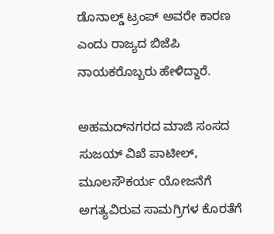ಡೊನಾಲ್ಡ್ ಟ್ರಂಪ್ ಅವರೇ ಕಾರಣ ಎಂದು ರಾಜ್ಯದ ಬಿಜೆಪಿ ನಾಯಕರೊಬ್ಬರು ಹೇಳಿದ್ದಾರೆ.

ಅಹಮದ್‌ನಗರದ ಮಾಜಿ ಸಂಸದ ಸುಜಯ್ ವಿಖೆ ಪಾಟೀಲ್, ಮೂಲಸೌಕರ್ಯ ಯೋಜನೆಗೆ ಅಗತ್ಯವಿರುವ ಸಾಮಗ್ರಿಗಳ ಕೊರತೆಗೆ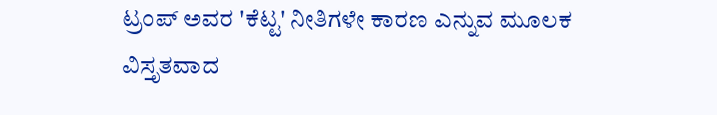ಟ್ರಂಪ್ ಅವರ 'ಕೆಟ್ಟ' ನೀತಿಗಳೇ ಕಾರಣ ಎನ್ನುವ ಮೂಲಕ ವಿಸ್ತೃತವಾದ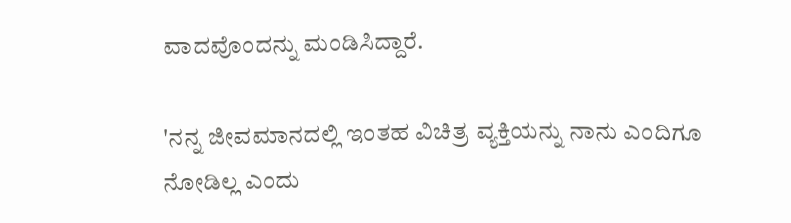ವಾದವೊಂದನ್ನು ಮಂಡಿಸಿದ್ದಾರೆ.

'ನನ್ನ ಜೀವಮಾನದಲ್ಲಿ ಇಂತಹ ವಿಚಿತ್ರ ವ್ಯಕ್ತಿಯನ್ನು ನಾನು ಎಂದಿಗೂ ನೋಡಿಲ್ಲ ಎಂದು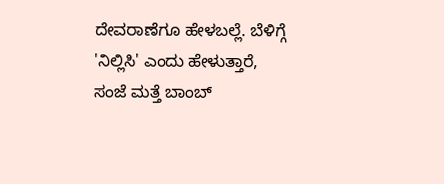ದೇವರಾಣೆಗೂ ಹೇಳಬಲ್ಲೆ. ಬೆಳಿಗ್ಗೆ 'ನಿಲ್ಲಿಸಿ' ಎಂದು ಹೇಳುತ್ತಾರೆ, ಸಂಜೆ ಮತ್ತೆ ಬಾಂಬ್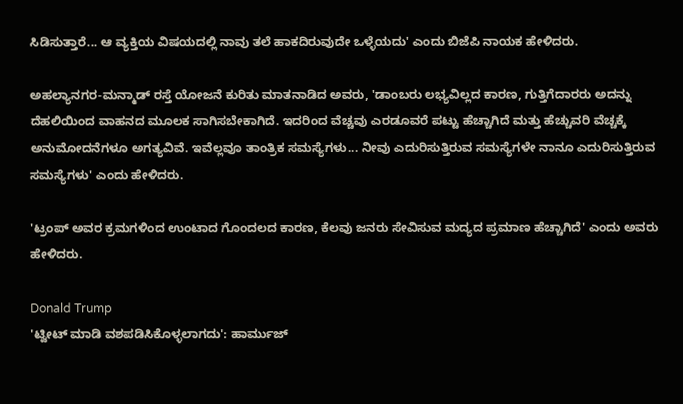ಸಿಡಿಸುತ್ತಾರೆ... ಆ ವ್ಯಕ್ತಿಯ ವಿಷಯದಲ್ಲಿ ನಾವು ತಲೆ ಹಾಕದಿರುವುದೇ ಒಳ್ಳೆಯದು' ಎಂದು ಬಿಜೆಪಿ ನಾಯಕ ಹೇಳಿದರು.

ಅಹಲ್ಯಾ‌ನಗರ-ಮನ್ಮಾಡ್ ರಸ್ತೆ ಯೋಜನೆ ಕುರಿತು ಮಾತನಾಡಿದ ಅವರು, 'ಡಾಂಬರು ಲಭ್ಯವಿಲ್ಲದ ಕಾರಣ, ಗುತ್ತಿಗೆದಾರರು ಅದನ್ನು ದೆಹಲಿಯಿಂದ ವಾಹನದ ಮೂಲಕ ಸಾಗಿಸಬೇಕಾಗಿದೆ. ಇದರಿಂದ ವೆಚ್ಚವು ಎರಡೂವರೆ ಪಟ್ಟು ಹೆಚ್ಚಾಗಿದೆ ಮತ್ತು ಹೆಚ್ಚುವರಿ ವೆಚ್ಚಕ್ಕೆ ಅನುಮೋದನೆಗಳೂ ಅಗತ್ಯವಿವೆ. ಇವೆಲ್ಲವೂ ತಾಂತ್ರಿಕ ಸಮಸ್ಯೆಗಳು... ನೀವು ಎದುರಿಸುತ್ತಿರುವ ಸಮಸ್ಯೆಗಳೇ ನಾನೂ ಎದುರಿಸುತ್ತಿರುವ ಸಮಸ್ಯೆಗಳು' ಎಂದು ಹೇಳಿದರು.

'ಟ್ರಂಪ್ ಅವರ ಕ್ರಮಗಳಿಂದ ಉಂಟಾದ ಗೊಂದಲದ ಕಾರಣ, ಕೆಲವು ಜನರು ಸೇವಿಸುವ ಮದ್ಯದ ಪ್ರಮಾಣ ಹೆಚ್ಚಾಗಿದೆ' ಎಂದು ಅವರು ಹೇಳಿದರು.

Donald Trump
'ಟ್ವೀಟ್ ಮಾಡಿ ವಶಪಡಿಸಿಕೊಳ್ಳಲಾಗದು': ಹಾರ್ಮುಜ್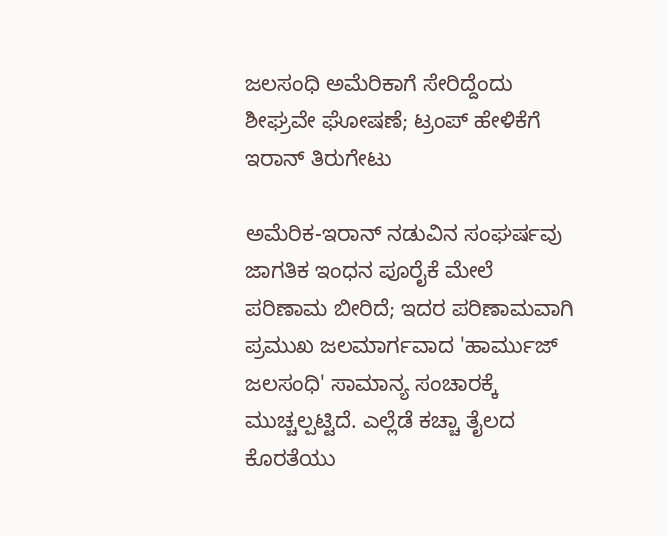ಜಲಸಂಧಿ ಅಮೆರಿಕಾಗೆ ಸೇರಿದ್ದೆಂದು ಶೀಘ್ರವೇ ಘೋಷಣೆ; ಟ್ರಂಪ್ ಹೇಳಿಕೆಗೆ ಇರಾನ್ ತಿರುಗೇಟು

ಅಮೆರಿಕ-ಇರಾನ್ ನಡುವಿನ ಸಂಘರ್ಷವು ಜಾಗತಿಕ ಇಂಧನ ಪೂರೈಕೆ ಮೇಲೆ ಪರಿಣಾಮ ಬೀರಿದೆ; ಇದರ ಪರಿಣಾಮವಾಗಿ ಪ್ರಮುಖ ಜಲಮಾರ್ಗವಾದ 'ಹಾರ್ಮುಜ್ ಜಲಸಂಧಿ' ಸಾಮಾನ್ಯ ಸಂಚಾರಕ್ಕೆ ಮುಚ್ಚಲ್ಪಟ್ಟಿದೆ. ಎಲ್ಲೆಡೆ ಕಚ್ಚಾ ತೈಲದ ಕೊರತೆಯು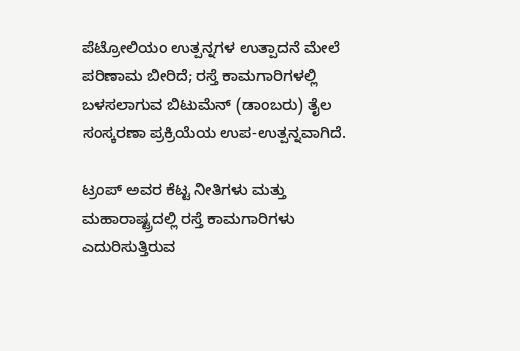ಪೆಟ್ರೋಲಿಯಂ ಉತ್ಪನ್ನಗಳ ಉತ್ಪಾದನೆ ಮೇಲೆ ಪರಿಣಾಮ ಬೀರಿದೆ; ರಸ್ತೆ ಕಾಮಗಾರಿಗಳಲ್ಲಿ ಬಳಸಲಾಗುವ ಬಿಟುಮೆನ್ (ಡಾಂಬರು) ತೈಲ ಸಂಸ್ಕರಣಾ ಪ್ರಕ್ರಿಯೆಯ ಉಪ-ಉತ್ಪನ್ನವಾಗಿದೆ.

ಟ್ರಂಪ್ ಅವರ ಕೆಟ್ಟ ನೀತಿಗಳು ಮತ್ತು ಮಹಾರಾಷ್ಟ್ರದಲ್ಲಿ ರಸ್ತೆ ಕಾಮಗಾರಿಗಳು ಎದುರಿಸುತ್ತಿರುವ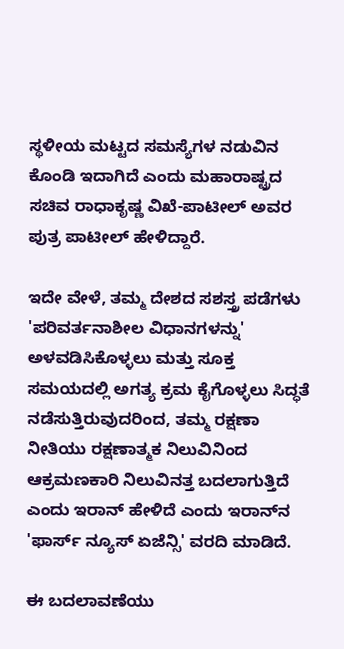ಸ್ಥಳೀಯ ಮಟ್ಟದ ಸಮಸ್ಯೆಗಳ ನಡುವಿನ ಕೊಂಡಿ ಇದಾಗಿದೆ ಎಂದು ಮಹಾರಾಷ್ಟ್ರದ ಸಚಿವ ರಾಧಾಕೃಷ್ಣ ವಿಖೆ-ಪಾಟೀಲ್ ಅವರ ಪುತ್ರ ಪಾಟೀಲ್ ಹೇಳಿದ್ದಾರೆ.

ಇದೇ ವೇಳೆ, ತಮ್ಮ ದೇಶದ ಸಶಸ್ತ್ರ ಪಡೆಗಳು 'ಪರಿವರ್ತನಾಶೀಲ ವಿಧಾನಗಳನ್ನು' ಅಳವಡಿಸಿಕೊಳ್ಳಲು ಮತ್ತು ಸೂಕ್ತ ಸಮಯದಲ್ಲಿ ಅಗತ್ಯ ಕ್ರಮ ಕೈಗೊಳ್ಳಲು ಸಿದ್ಧತೆ ನಡೆಸುತ್ತಿರುವುದರಿಂದ, ತಮ್ಮ ರಕ್ಷಣಾ ನೀತಿಯು ರಕ್ಷಣಾತ್ಮಕ ನಿಲುವಿನಿಂದ ಆಕ್ರಮಣಕಾರಿ ನಿಲುವಿನತ್ತ ಬದಲಾಗುತ್ತಿದೆ ಎಂದು ಇರಾನ್ ಹೇಳಿದೆ ಎಂದು ಇರಾನ್‌ನ 'ಫಾರ್ಸ್ ನ್ಯೂಸ್ ಏಜೆನ್ಸಿ' ವರದಿ ಮಾಡಿದೆ.

ಈ ಬದಲಾವಣೆಯು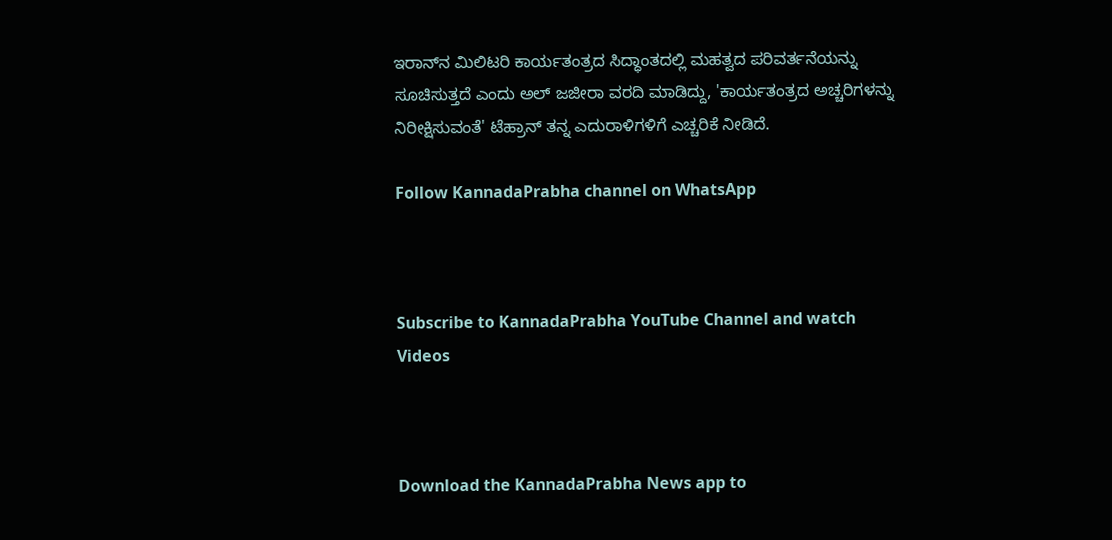ಇರಾನ್‌ನ ಮಿಲಿಟರಿ ಕಾರ್ಯತಂತ್ರದ ಸಿದ್ಧಾಂತದಲ್ಲಿ ಮಹತ್ವದ ಪರಿವರ್ತನೆಯನ್ನು ಸೂಚಿಸುತ್ತದೆ ಎಂದು ಅಲ್ ಜಜೀರಾ ವರದಿ ಮಾಡಿದ್ದು, 'ಕಾರ್ಯತಂತ್ರದ ಅಚ್ಚರಿಗಳನ್ನು ನಿರೀಕ್ಷಿಸುವಂತೆ' ಟೆಹ್ರಾನ್‌ ತನ್ನ ಎದುರಾಳಿಗಳಿಗೆ ಎಚ್ಚರಿಕೆ ನೀಡಿದೆ.

Follow KannadaPrabha channel on WhatsApp



Subscribe to KannadaPrabha YouTube Channel and watch Videos



Download the KannadaPrabha News app to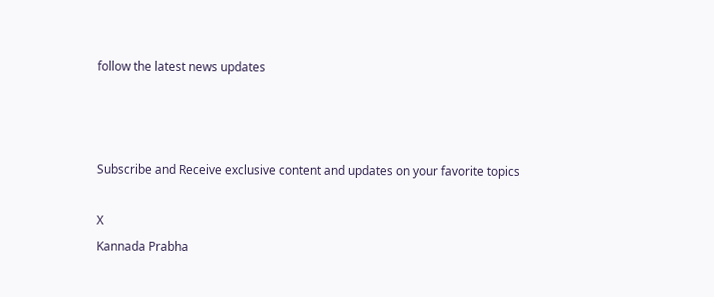follow the latest news updates



Subscribe and Receive exclusive content and updates on your favorite topics

X
Kannada Prabha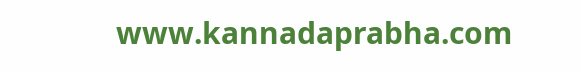www.kannadaprabha.com